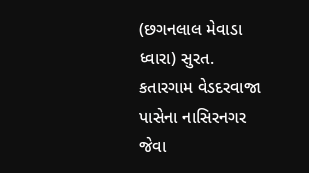(છગનલાલ મેવાડા ધ્વારા) સુરત.
કતારગામ વેડદરવાજા પાસેના નાસિરનગર જેવા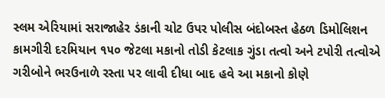સ્લમ એરિયામાં સરાજાહેર ડંકાની ચોટ ઉપર પોલીસ બંદોબસ્ત હેઠળ ડિમોલિશન કામગીરી દરમિયાન ૧૫૦ જેટલા મકાનો તોડી કેટલાક ગુંડા તત્વો અને ટપોરી તત્વોએ ગરીબોને ભરઉનાળે રસ્તા પર લાવી દીધા બાદ હવે આ મકાનો કોણે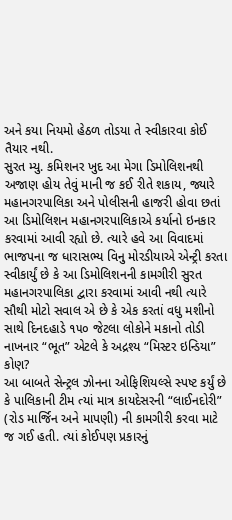અને કયા નિયમો હેઠળ તોડયા તે સ્વીકારવા કોઈ તૈયાર નથી.
સુરત મ્યુ. કમિશનર ખુદ આ મેગા ડિમોલિશનથી અજાણ હોય તેવું માની જ કઈ રીતે શકાય, જ્યારે મહાનગરપાલિકા અને પોલીસની હાજરી હોવા છતાં આ ડિમોલિશન મહાનગરપાલિકાએ કર્યાનો ઇનકાર કરવામાં આવી રહ્યો છે. ત્યારે હવે આ વિવાદમાં ભાજપના જ ધારાસભ્ય વિનુ મોરડીયાએ એન્ટ્રી કરતા સ્વીકાર્યું છે કે આ ડિમોલિશનની કામગીરી સુરત મહાનગરપાલિકા દ્વારા કરવામાં આવી નથી ત્યારે સૌથી મોટો સવાલ એ છે કે એક કરતાં વધુ મશીનો સાથે દિનદહાડે ૧૫૦ જેટલા લોકોને મકાનો તોડી નાખનાર “ભૂત” એટલે કે અદ્રશ્ય “મિસ્ટર ઇન્ડિયા” કોણ?
આ બાબતે સેન્ટ્રલ ઝોનના ઓફિશિયલ્સે સ્પષ્ટ કર્યું છે કે પાલિકાની ટીમ ત્યાં માત્ર કાયદેસરની “લાઈનદોરી” (રોડ માર્જિન અને માપણી) ની કામગીરી કરવા માટે જ ગઈ હતી. ત્યાં કોઈપણ પ્રકારનું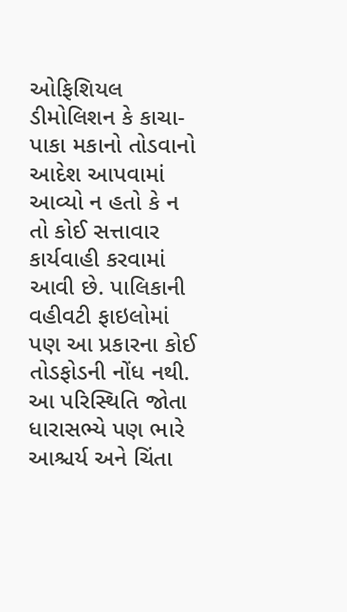ઓફિશિયલ ડીમોલિશન કે કાચા-પાકા મકાનો તોડવાનો આદેશ આપવામાં આવ્યો ન હતો કે ન તો કોઈ સત્તાવાર કાર્યવાહી કરવામાં આવી છે. પાલિકાની વહીવટી ફાઇલોમાં પણ આ પ્રકારના કોઈ તોડફોડની નોંધ નથી.
આ પરિસ્થિતિ જોતા ધારાસભ્યે પણ ભારે આશ્ચર્ય અને ચિંતા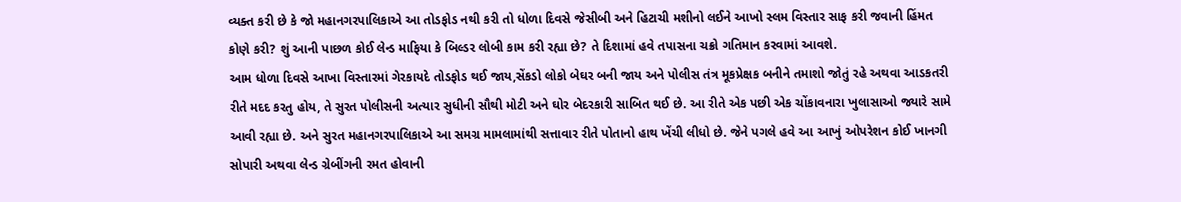વ્યક્ત કરી છે કે જો મહાનગરપાલિકાએ આ તોડફોડ નથી કરી તો ધોળા દિવસે જેસીબી અને હિટાચી મશીનો લઈને આખો સ્લમ વિસ્તાર સાફ કરી જવાની હિંમત કોણે કરી? શું આની પાછળ કોઈ લેન્ડ માફિયા કે બિલ્ડર લોબી કામ કરી રહ્યા છે? તે દિશામાં હવે તપાસના ચક્રો ગતિમાન કરવામાં આવશે.
આમ ધોળા દિવસે આખા વિસ્તારમાં ગેરકાયદે તોડફોડ થઈ જાય,સેંકડો લોકો બેઘર બની જાય અને પોલીસ તંત્ર મૂકપ્રેક્ષક બનીને તમાશો જોતું રહે અથવા આડકતરી રીતે મદદ કરતુ હોય, તે સુરત પોલીસની અત્યાર સુધીની સૌથી મોટી અને ઘોર બેદરકારી સાબિત થઈ છે. આ રીતે એક પછી એક ચોંકાવનારા ખુલાસાઓ જ્યારે સામે આવી રહ્યા છે. અને સુરત મહાનગરપાલિકાએ આ સમગ્ર મામલામાંથી સત્તાવાર રીતે પોતાનો હાથ ખેંચી લીધો છે. જેને પગલે હવે આ આખું ઓપરેશન કોઈ ખાનગી સોપારી અથવા લેન્ડ ગ્રેબીંગની રમત હોવાની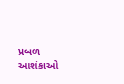પ્રબળ આશંકાઓ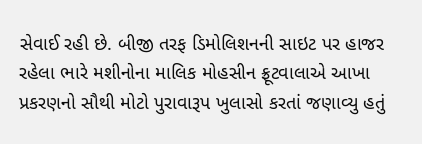સેવાઈ રહી છે. બીજી તરફ ડિમોલિશનની સાઇટ પર હાજર રહેલા ભારે મશીનોના માલિક મોહસીન ફ્રૂટવાલાએ આખા પ્રકરણનો સૌથી મોટો પુરાવારૂપ ખુલાસો કરતાં જણાવ્યુ હતું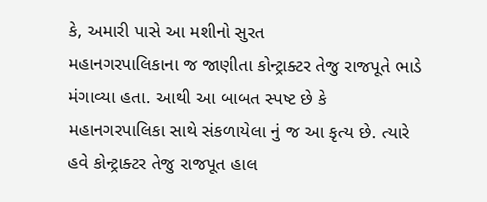કે, અમારી પાસે આ મશીનો સુરત
મહાનગરપાલિકાના જ જાણીતા કોન્ટ્રાક્ટર તેજુ રાજપૂતે ભાડે મંગાવ્યા હતા. આથી આ બાબત સ્પષ્ટ છે કે મહાનગરપાલિકા સાથે સંકળાયેલા નું જ આ કૃત્ય છે. ત્યારે હવે કોન્ટ્રાક્ટર તેજુ રાજપૂત હાલ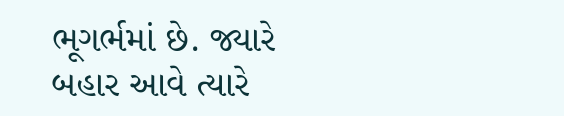ભૂગર્ભમાં છે. જ્યારે બહાર આવે ત્યારે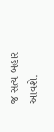જ સત્ય બહાર આવશે.